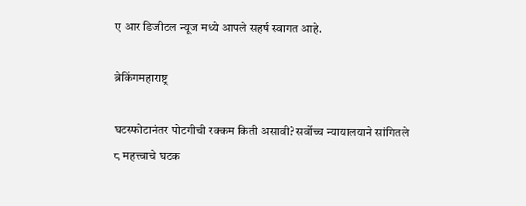ए आर डिजीटल न्यूज मध्ये आपले सहर्ष स्वागत आहे.

ब्रेकिंगमहाराष्ट्र

घटस्फोटानंतर पोटगीची रक्कम किती असावी? सर्वोच्च न्यायालयाने सांगितले ८ महत्त्वाचे घटक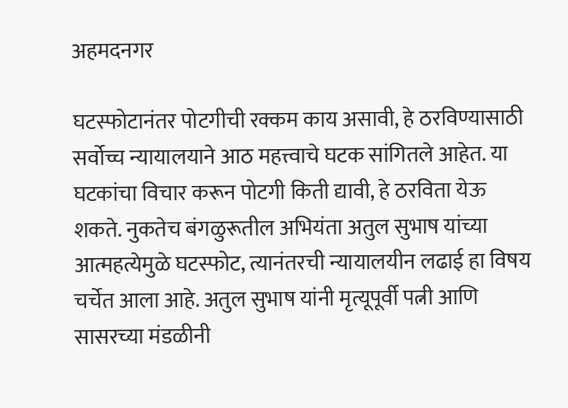अहमदनगर

घटस्फोटानंतर पोटगीची रक्कम काय असावी, हे ठरविण्यासाठी सर्वोच्च न्यायालयाने आठ महत्त्वाचे घटक सांगितले आहेत. या घटकांचा विचार करून पोटगी किती द्यावी, हे ठरविता येऊ शकते. नुकतेच बंगळुरूतील अभियंता अतुल सुभाष यांच्या आत्महत्येमुळे घटस्फोट, त्यानंतरची न्यायालयीन लढाई हा विषय चर्चेत आला आहे. अतुल सुभाष यांनी मृत्यूपूर्वी पत्नी आणि सासरच्या मंडळीनी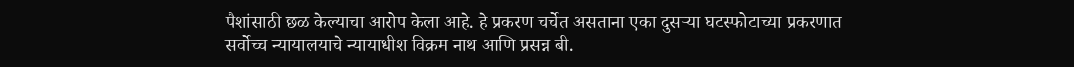पैशांसाठी छळ केल्याचा आरोप केला आहे. हे प्रकरण चर्चेत असताना एका दुसऱ्या घटस्फोटाच्या प्रकरणात सर्वोच्च न्यायालयाचे न्यायाधीश विक्रम नाथ आणि प्रसन्न बी.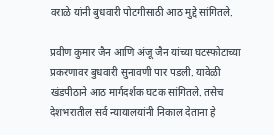वराळे यांनी बुधवारी पोटगीसाठी आठ मुद्दे सांगितले.

प्रवीण कुमार जैन आणि अंजू जैन यांच्या घटस्फोटाच्या प्रकरणावर बुधवारी सुनावणी पार पडली. यावेळी खंडपीठाने आठ मार्गदर्शक घटक सांगितले. तसेच देशभरातील सर्व न्यायालयांनी निकाल देताना हे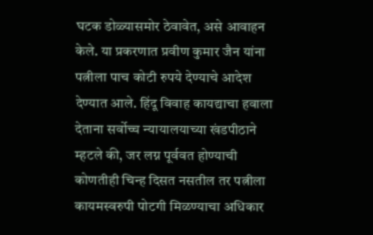घटक डोळ्यासमोर ठेवावेत, असे आवाहन केले. या प्रकरणात प्रवीण कुमार जैन यांना पत्नीला पाच कोटी रुपये देण्याचे आदेश देण्यात आले. हिंदू विवाह कायद्याचा हवाला देताना सर्वोच्च न्यायालयाच्या खंडपीठाने म्हटले की, जर लग्न पूर्ववत होण्याची कोणतीही चिन्ह दिसत नसतील तर पत्नीला कायमस्वरुपी पोटगी मिळण्याचा अधिकार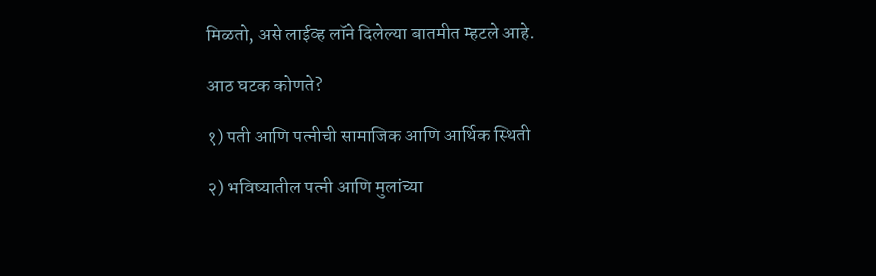मिळतो, असे लाईव्ह लॉने दिलेल्या बातमीत म्हटले आहे.

आठ घटक कोणते?

१) पती आणि पत्नीची सामाजिक आणि आर्थिक स्थिती

२) भविष्यातील पत्नी आणि मुलांच्या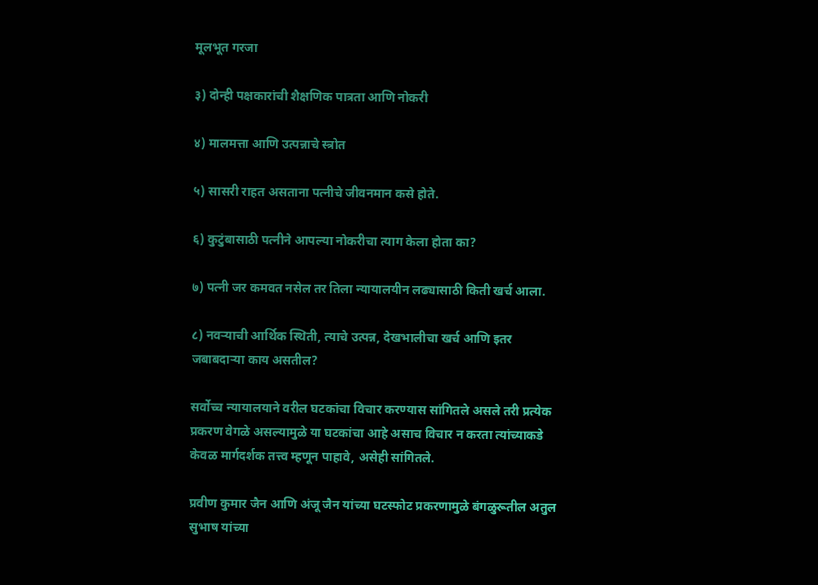मूलभूत गरजा

३) दोन्ही पक्षकारांची शैक्षणिक पात्रता आणि नोकरी

४) मालमत्ता आणि उत्पन्नाचे स्त्रोत

५) सासरी राहत असताना पत्नीचे जीवनमान कसे होते.

६) कुटुंबासाठी पत्नीने आपल्या नोकरीचा त्याग केला होता का?

७) पत्नी जर कमवत नसेल तर तिला न्यायालयीन लढ्यासाठी किती खर्च आला.

८) नवऱ्याची आर्थिक स्थिती, त्याचे उत्पन्न, देखभालीचा खर्च आणि इतर जबाबदाऱ्या काय असतील?

सर्वोच्च न्यायालयाने वरील घटकांचा विचार करण्यास सांगितले असले तरी प्रत्येक प्रकरण वेगळे असल्यामुळे या घटकांचा आहे असाच विचार न करता त्यांच्याकडे केवळ मार्गदर्शक तत्त्व म्हणून पाहावे, असेही सांगितले.

प्रवीण कुमार जैन आणि अंजू जैन यांच्या घटस्फोट प्रकरणामुळे बंगळुरूतील अतुल सुभाष यांच्या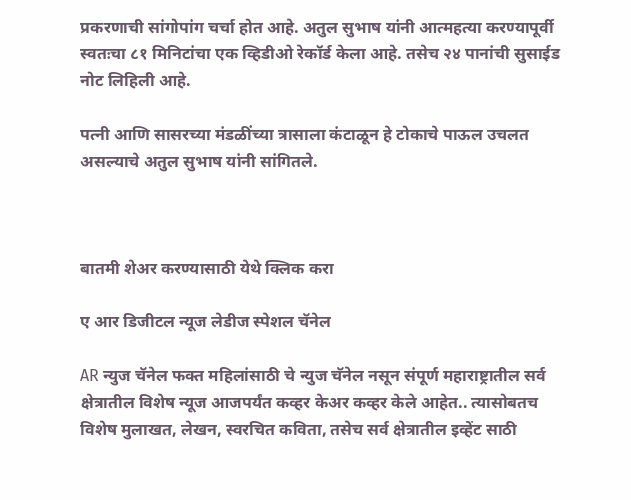प्रकरणाची सांगोपांग चर्चा होत आहे. अतुल सुभाष यांनी आत्महत्या करण्यापूर्वी स्वतःचा ८१ मिनिटांचा एक व्हिडीओ रेकॉर्ड केला आहे. तसेच २४ पानांची सुसाईड नोट लिहिली आहे.

पत्नी आणि सासरच्या मंडळींच्या त्रासाला कंटाळून हे टोकाचे पाऊल उचलत असल्याचे अतुल सुभाष यांनी सांगितले.



बातमी शेअर करण्यासाठी येथे क्लिक करा

ए आर डिजीटल न्यूज लेडीज स्पेशल चॅनेल

AR न्युज चॅनेल फक्त महिलांसाठी चे न्युज चॅनेल नसून संपूर्ण महाराष्ट्रातील सर्व क्षेत्रातील विशेष न्यूज आजपर्यंत कव्हर केअर कव्हर केले आहेत.. त्यासोबतच विशेष मुलाखत, लेखन, स्वरचित कविता, तसेच सर्व क्षेत्रातील इव्हेंट साठी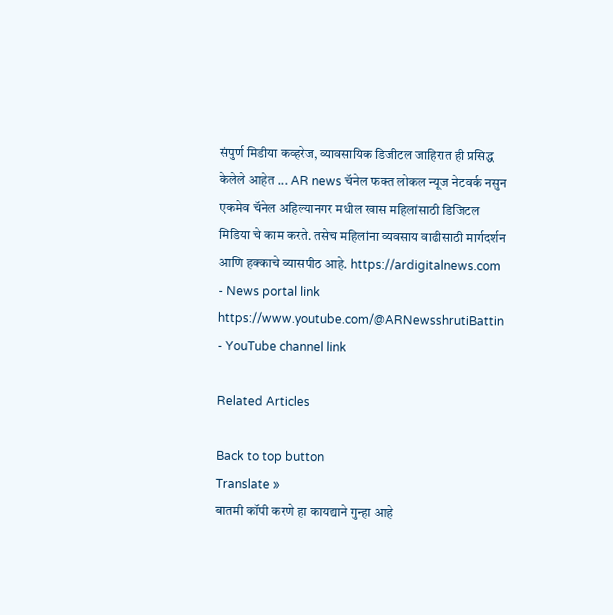संपुर्ण मिडीया कव्हरेज, व्यावसायिक डिजीटल जाहिरात ही प्रसिद्ध केलेले आहेत ... AR news चॅनेल फक्त लोकल न्यूज नेटवर्क नसुन एकमेव चॅनेल अहिल्यानगर मधील खास महिलांसाठी डिजिटल मिडिया चे काम करते. तसेच महिलांना व्यवसाय वाढीसाठी मार्गदर्शन आणि हक्काचे व्यासपीठ आहे. https://ardigitalnews.com - News portal link https://www.youtube.com/@ARNewsshrutiBattin - YouTube channel link

Related Articles

Back to top button
Translate »
बातमी कॉपी करणे हा कायद्याने गुन्हा आहे